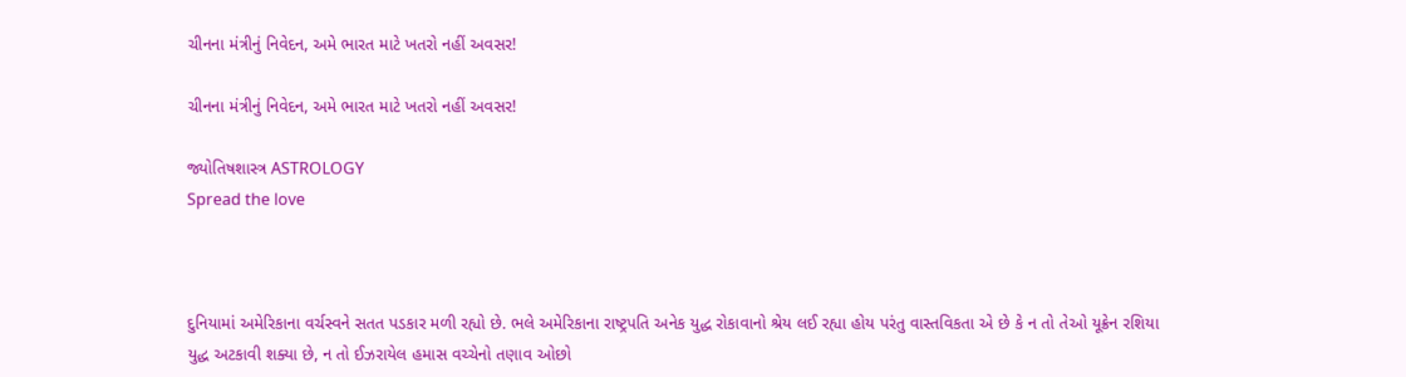ચીનના મંત્રીનું નિવેદન, અમે ભારત માટે ખતરો નહીં અવસર!

ચીનના મંત્રીનું નિવેદન, અમે ભારત માટે ખતરો નહીં અવસર!

જ્યોતિષશાસ્ત્ર ASTROLOGY
Spread the love



દુનિયામાં અમેરિકાના વર્ચસ્વને સતત પડકાર મળી રહ્યો છે. ભલે અમેરિકાના રાષ્ટ્રપતિ અનેક યુદ્ધ રોકાવાનો શ્રેય લઈ રહ્યા હોય પરંતુ વાસ્તવિકતા એ છે કે ન તો તેઓ યૂક્રેન રશિયા યુદ્ધ અટકાવી શક્યા છે, ન તો ઈઝરાયેલ હમાસ વચ્ચેનો તણાવ ઓછો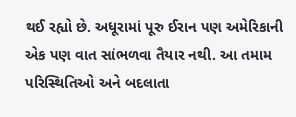થઈ રહ્યો છે. અધૂરામાં પૂરુ ઈરાન પણ અમેરિકાની એક પણ વાત સાંભળવા તૈયાર નથી. આ તમામ પરિસ્થિતિઓ અને બદલાતા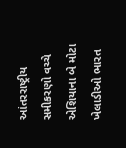આંતરરાષ્ટ્રીય સમીકરણો વચ્ચે એશિયાના બે મોટા ખેલાડીઓ ભારત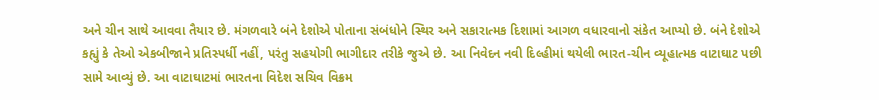અને ચીન સાથે આવવા તૈયાર છે. મંગળવારે બંને દેશોએ પોતાના સંબંધોને સ્થિર અને સકારાત્મક દિશામાં આગળ વધારવાનો સંકેત આપ્યો છે. બંને દેશોએ કહ્યું કે તેઓ એકબીજાને પ્રતિસ્પર્ધી નહીં, પરંતુ સહયોગી ભાગીદાર તરીકે જુએ છે. આ નિવેદન નવી દિલ્હીમાં થયેલી ભારત-ચીન વ્યૂહાત્મક વાટાઘાટ પછી સામે આવ્યું છે. આ વાટાઘાટમાં ભારતના વિદેશ સચિવ વિક્રમ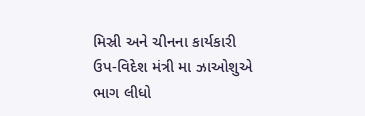મિસ્રી અને ચીનના કાર્યકારી ઉપ-વિદેશ મંત્રી મા ઝાઓશુએ ભાગ લીધો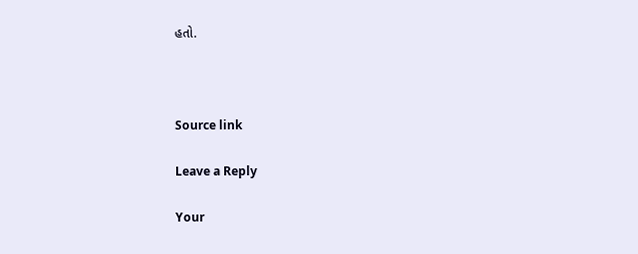હતો.



Source link

Leave a Reply

Your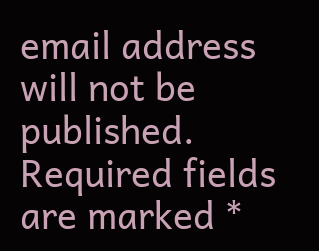email address will not be published. Required fields are marked *